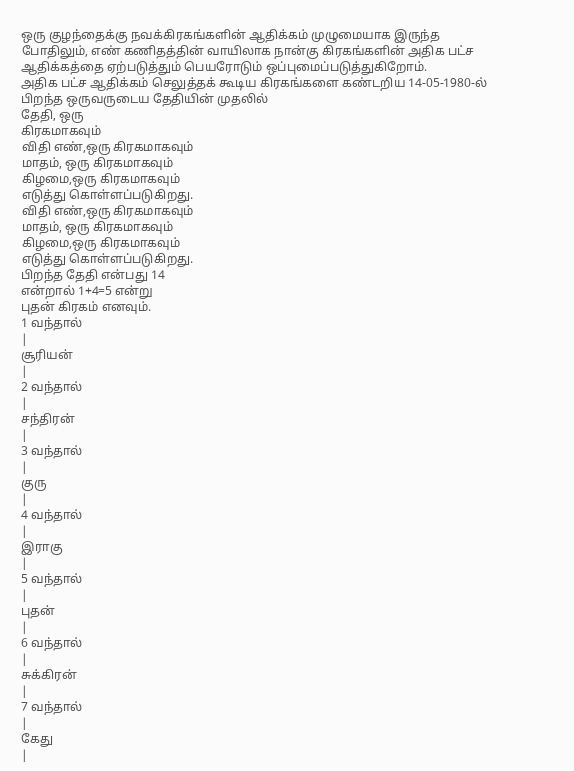ஒரு குழந்தைக்கு நவக்கிரகங்களின் ஆதிக்கம் முழுமையாக இருந்த போதிலும், எண் கணிதத்தின் வாயிலாக நான்கு கிரகங்களின் அதிக பட்ச ஆதிக்கத்தை ஏற்படுத்தும் பெயரோடும் ஒப்புமைப்படுத்துகிறோம்.
அதிக பட்ச ஆதிக்கம் செலுத்தக் கூடிய கிரகங்களை கண்டறிய 14-05-1980-ல் பிறந்த ஒருவருடைய தேதியின் முதலில்
தேதி, ஒரு
கிரகமாகவும்
விதி எண்,ஒரு கிரகமாகவும்
மாதம், ஒரு கிரகமாகவும்
கிழமை,ஒரு கிரகமாகவும்
எடுத்து கொள்ளப்படுகிறது.
விதி எண்,ஒரு கிரகமாகவும்
மாதம், ஒரு கிரகமாகவும்
கிழமை,ஒரு கிரகமாகவும்
எடுத்து கொள்ளப்படுகிறது.
பிறந்த தேதி என்பது 14
என்றால் 1+4=5 என்று
புதன் கிரகம் எனவும்.
1 வந்தால்
|
சூரியன்
|
2 வந்தால்
|
சந்திரன்
|
3 வந்தால்
|
குரு
|
4 வந்தால்
|
இராகு
|
5 வந்தால்
|
புதன்
|
6 வந்தால்
|
சுக்கிரன்
|
7 வந்தால்
|
கேது
|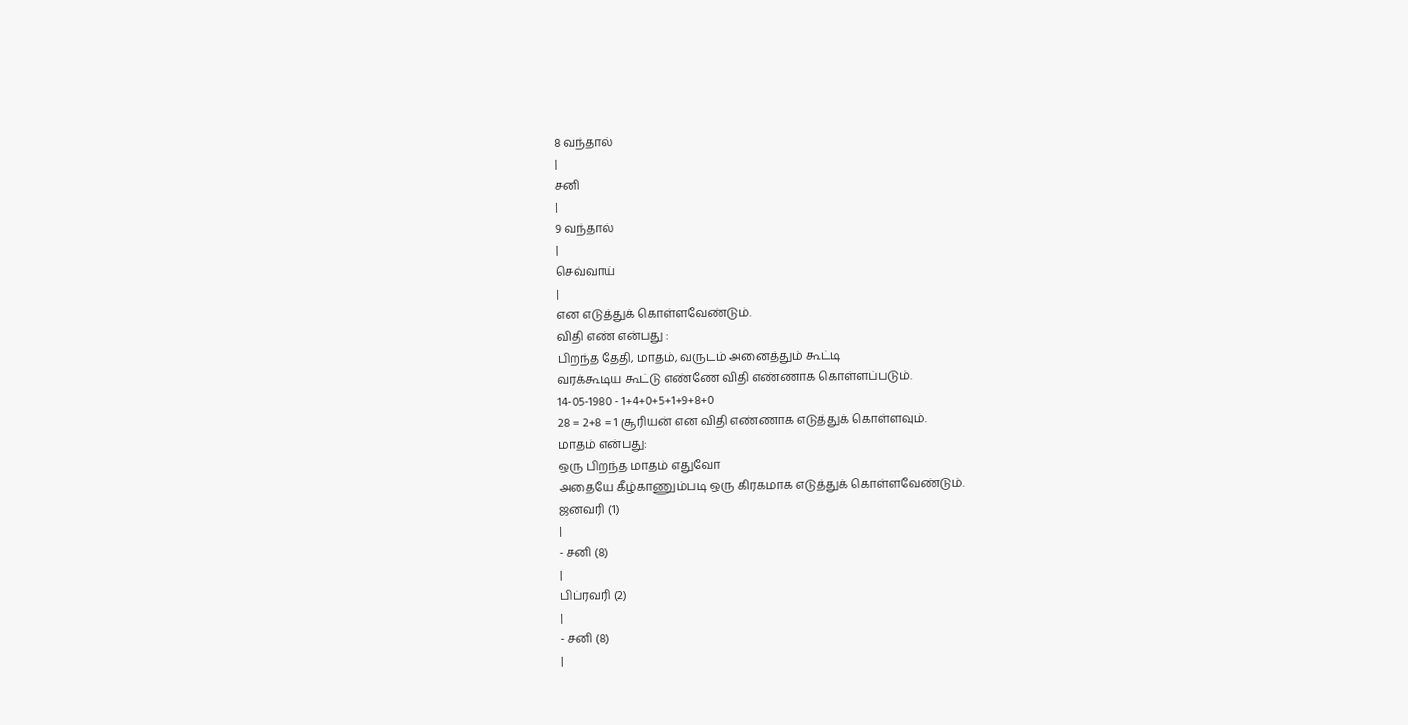8 வந்தால்
|
சனி
|
9 வந்தால்
|
செவ்வாய்
|
என எடுத்துக் கொள்ளவேண்டும்.
விதி எண் என்பது :
பிறந்த தேதி, மாதம், வருடம் அனைத்தும் கூட்டி
வரக்கூடிய கூட்டு எண்ணே விதி எண்ணாக கொள்ளப்படும்.
14-05-1980 - 1+4+0+5+1+9+8+0
28 = 2+8 = 1 சூரியன் என விதி எண்ணாக எடுத்துக் கொள்ளவும்.
மாதம் என்பது:
ஒரு பிறந்த மாதம் எதுவோ
அதையே கீழ்காணும்படி ஒரு கிரகமாக எடுத்துக் கொள்ளவேண்டும்.
ஜனவரி (1)
|
- சனி (8)
|
பிப்ரவரி (2)
|
- சனி (8)
|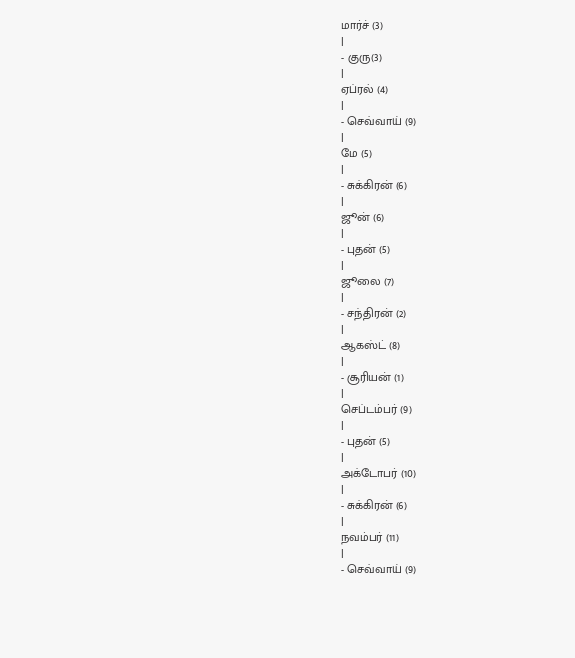மார்ச் (3)
|
- குரு(3)
|
ஏப்ரல் (4)
|
- செவ்வாய் (9)
|
மே (5)
|
- சுக்கிரன் (6)
|
ஜூன் (6)
|
- புதன் (5)
|
ஜூலை (7)
|
- சந்திரன் (2)
|
ஆகஸ்ட் (8)
|
- சூரியன் (1)
|
செப்டம்பர் (9)
|
- புதன் (5)
|
அக்டோபர் (10)
|
- சுக்கிரன் (6)
|
நவம்பர் (11)
|
- செவ்வாய் (9)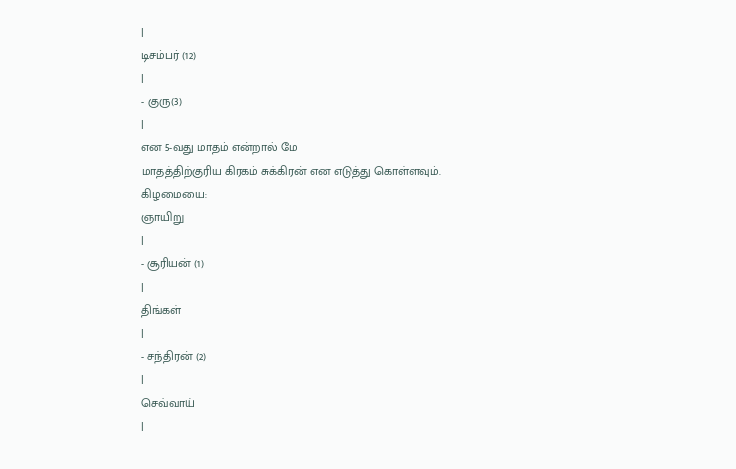|
டிசம்பர் (12)
|
- குரு(3)
|
என 5-வது மாதம் என்றால் மே
மாதத்திற்குரிய கிரகம் சுக்கிரன் என எடுத்து கொள்ளவும்.
கிழமையை:
ஞாயிறு
|
- சூரியன் (1)
|
திங்கள்
|
- சந்திரன் (2)
|
செவ்வாய்
|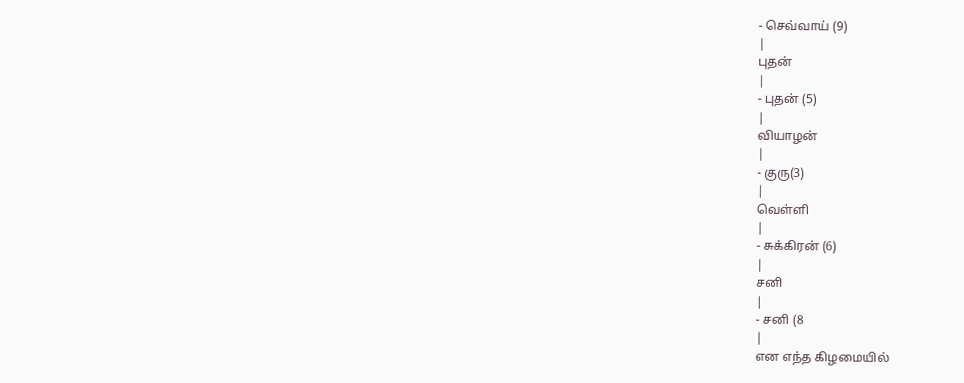- செவ்வாய் (9)
|
புதன்
|
- புதன் (5)
|
வியாழன்
|
- குரு(3)
|
வெள்ளி
|
- சுக்கிரன் (6)
|
சனி
|
- சனி (8
|
என எந்த கிழமையில்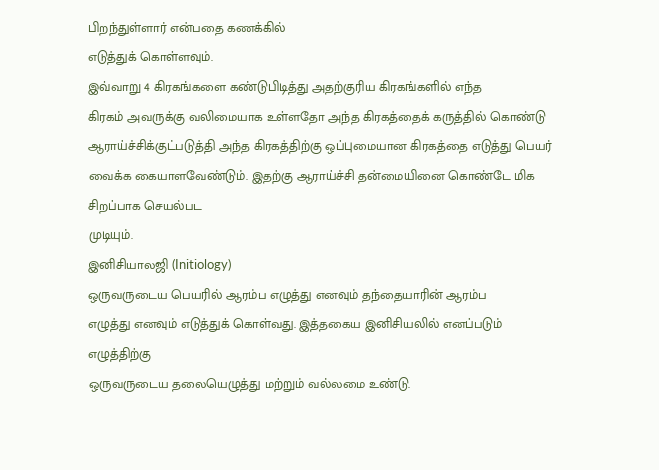பிறந்துள்ளார் என்பதை கணக்கில்
எடுத்துக் கொள்ளவும்.
இவ்வாறு 4 கிரகங்களை கண்டுபிடித்து அதற்குரிய கிரகங்களில் எந்த
கிரகம் அவருக்கு வலிமையாக உள்ளதோ அந்த கிரகத்தைக் கருத்தில் கொண்டு
ஆராய்ச்சிக்குட்படுத்தி அந்த கிரகத்திற்கு ஒப்புமையான கிரகத்தை எடுத்து பெயர்
வைக்க கையாளவேண்டும். இதற்கு ஆராய்ச்சி தன்மையினை கொண்டே மிக சிறப்பாக செயல்பட
முடியும்.
இனிசியாலஜி (Initiology)
ஒருவருடைய பெயரில் ஆரம்ப எழுத்து எனவும் தந்தையாரின் ஆரம்ப
எழுத்து எனவும் எடுத்துக் கொள்வது. இத்தகைய இனிசியலில் எனப்படும் எழுத்திற்கு
ஒருவருடைய தலையெழுத்து மற்றும் வல்லமை உண்டு.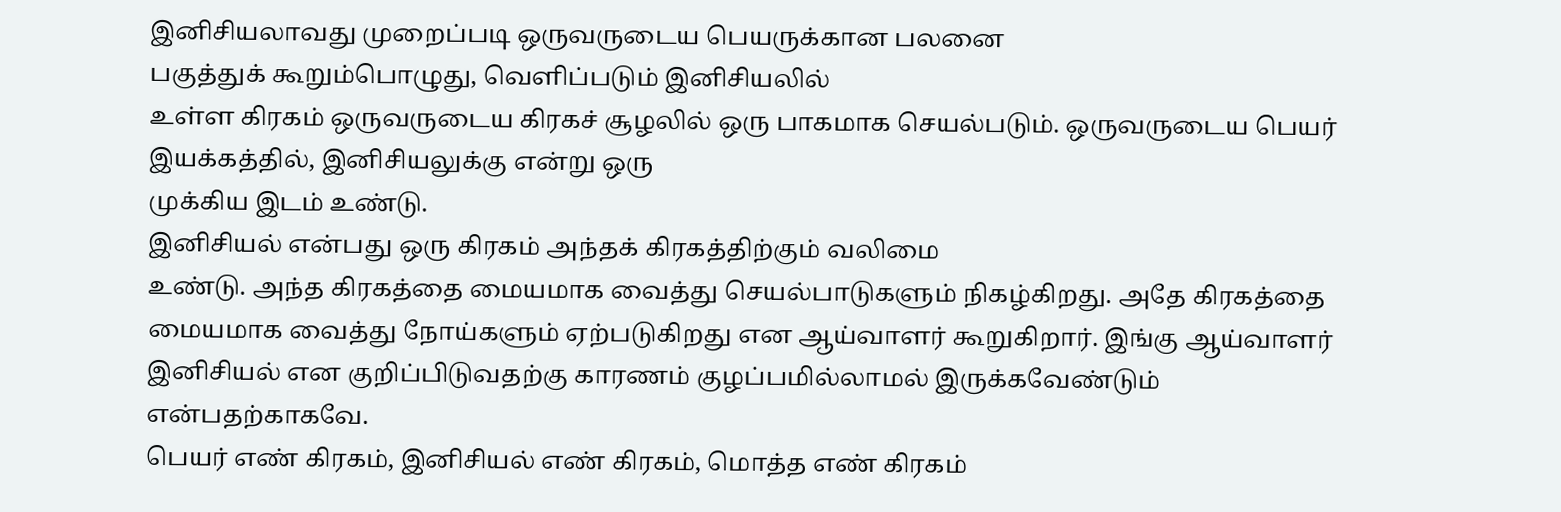இனிசியலாவது முறைப்படி ஒருவருடைய பெயருக்கான பலனை
பகுத்துக் கூறும்பொழுது, வெளிப்படும் இனிசியலில்
உள்ள கிரகம் ஒருவருடைய கிரகச் சூழலில் ஒரு பாகமாக செயல்படும். ஒருவருடைய பெயர்
இயக்கத்தில், இனிசியலுக்கு என்று ஒரு
முக்கிய இடம் உண்டு.
இனிசியல் என்பது ஒரு கிரகம் அந்தக் கிரகத்திற்கும் வலிமை
உண்டு. அந்த கிரகத்தை மையமாக வைத்து செயல்பாடுகளும் நிகழ்கிறது. அதே கிரகத்தை
மையமாக வைத்து நோய்களும் ஏற்படுகிறது என ஆய்வாளர் கூறுகிறார். இங்கு ஆய்வாளர்
இனிசியல் என குறிப்பிடுவதற்கு காரணம் குழப்பமில்லாமல் இருக்கவேண்டும்
என்பதற்காகவே.
பெயர் எண் கிரகம், இனிசியல் எண் கிரகம், மொத்த எண் கிரகம்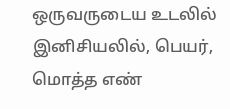ஒருவருடைய உடலில் இனிசியலில், பெயர், மொத்த எண்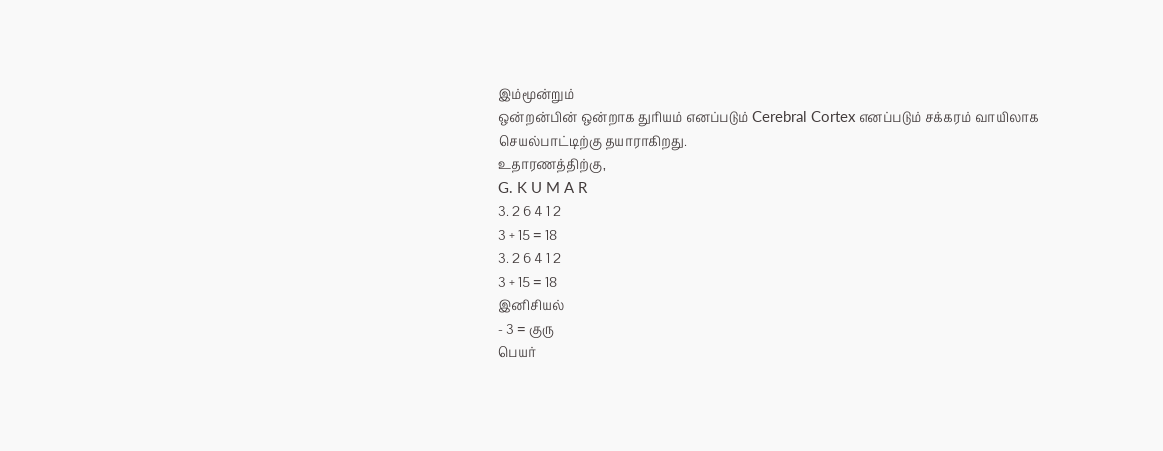இம்மூன்றும்
ஒன்றன்பின் ஒன்றாக துரியம் எனப்படும் Cerebral Cortex எனப்படும் சக்கரம் வாயிலாக
செயல்பாட்டிற்கு தயாராகிறது.
உதாரணத்திற்கு,
G. K U M A R
3. 2 6 4 1 2
3 + 15 = 18
3. 2 6 4 1 2
3 + 15 = 18
இனிசியல்
- 3 = குரு
பெயர்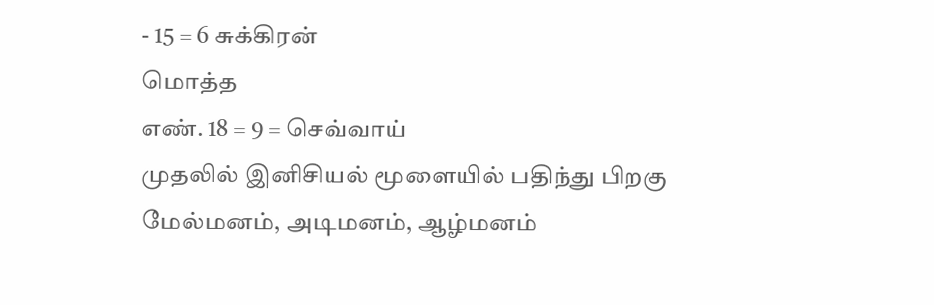- 15 = 6 சுக்கிரன்
மொத்த
எண். 18 = 9 = செவ்வாய்
முதலில் இனிசியல் மூளையில் பதிந்து பிறகு மேல்மனம், அடிமனம், ஆழ்மனம்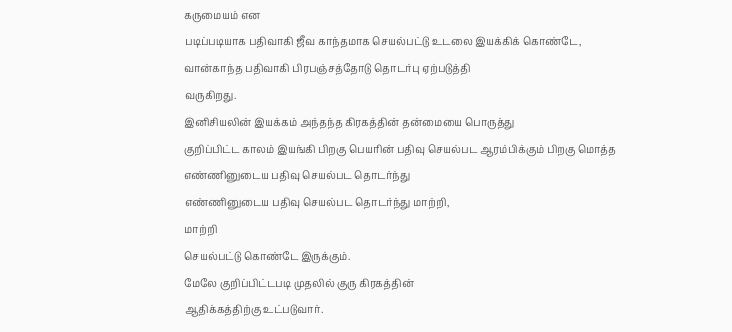கருமையம் என
படிப்படியாக பதிவாகி ஜீவ காந்தமாக செயல்பட்டு உடலை இயக்கிக் கொண்டே, வான்காந்த பதிவாகி பிரபஞ்சத்தோடு தொடர்பு ஏற்படுத்தி
வருகிறது.
இனிசியலின் இயக்கம் அந்தந்த கிரகத்தின் தன்மையை பொருத்து
குறிப்பிட்ட காலம் இயங்கி பிறகு பெயரின் பதிவு செயல்பட ஆரம்பிக்கும் பிறகு மொத்த
எண்ணினுடைய பதிவு செயல்பட தொடர்ந்து
எண்ணினுடைய பதிவு செயல்பட தொடர்ந்து மாற்றி,
மாற்றி
செயல்பட்டு கொண்டே இருக்கும்.
மேலே குறிப்பிட்டபடி முதலில் குரு கிரகத்தின்
ஆதிக்கத்திற்கு உட்படுவார்.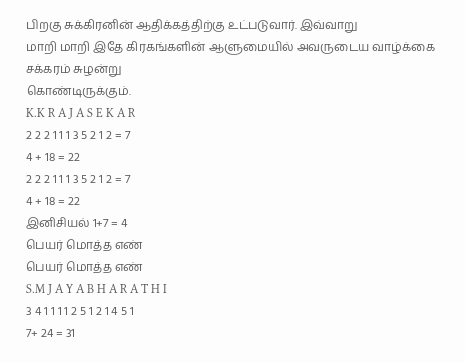பிறகு சுக்கிரனின் ஆதிக்கத்திற்கு உட்படுவார். இவ்வாறு
மாறி மாறி இதே கிரகங்களின் ஆளுமையில் அவருடைய வாழ்க்கை சக்கரம் சுழன்று
கொண்டிருக்கும்.
K.K R A J A S E K A R
2 2 2 1 1 1 3 5 2 1 2 = 7
4 + 18 = 22
2 2 2 1 1 1 3 5 2 1 2 = 7
4 + 18 = 22
இனிசியல் 1+7 = 4
பெயர் மொத்த எண்
பெயர் மொத்த எண்
S.M J A Y A B H A R A T H I
3 4 1 1 1 1 2 5 1 2 1 4 5 1
7+ 24 = 31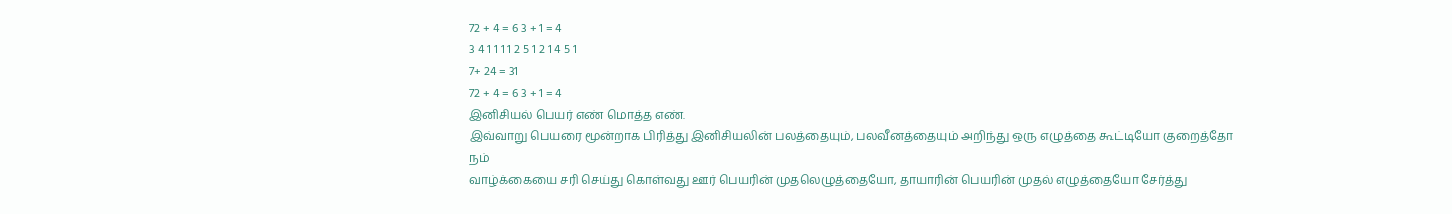72 + 4 = 6 3 + 1 = 4
3 4 1 1 1 1 2 5 1 2 1 4 5 1
7+ 24 = 31
72 + 4 = 6 3 + 1 = 4
இனிசியல் பெயர் எண் மொத்த எண்.
இவ்வாறு பெயரை மூன்றாக பிரித்து இனிசியலின் பலத்தையும், பலவீனத்தையும் அறிந்து ஒரு எழுத்தை கூட்டியோ குறைத்தோ நம்
வாழ்க்கையை சரி செய்து கொள்வது ஊர் பெயரின் முதலெழுத்தையோ, தாயாரின் பெயரின் முதல் எழுத்தையோ சேர்த்து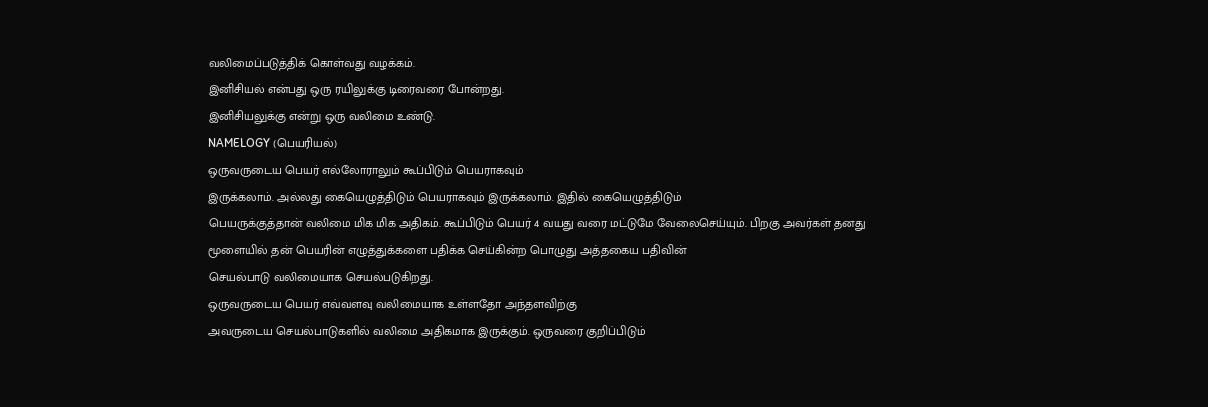வலிமைப்படுத்திக் கொள்வது வழக்கம்.
இனிசியல் என்பது ஒரு ரயிலுக்கு டிரைவரை போன்றது.
இனிசியலுக்கு என்று ஒரு வலிமை உண்டு.
NAMELOGY (பெயரியல்)
ஒருவருடைய பெயர் எல்லோராலும் கூப்பிடும் பெயராகவும்
இருக்கலாம். அல்லது கையெழுத்திடும் பெயராகவும் இருக்கலாம். இதில் கையெழுத்திடும்
பெயருக்குத்தான் வலிமை மிக மிக அதிகம். கூப்பிடும் பெயர் 4 வயது வரை மட்டுமே வேலைசெய்யும். பிறகு அவர்கள் தனது
மூளையில் தன் பெயரின் எழுத்துக்களை பதிக்க செய்கின்ற பொழுது அத்தகைய பதிவின்
செயல்பாடு வலிமையாக செயல்படுகிறது.
ஒருவருடைய பெயர் எவ்வளவு வலிமையாக உள்ளதோ அந்தளவிற்கு
அவருடைய செயல்பாடுகளில் வலிமை அதிகமாக இருக்கும். ஒருவரை குறிப்பிடும்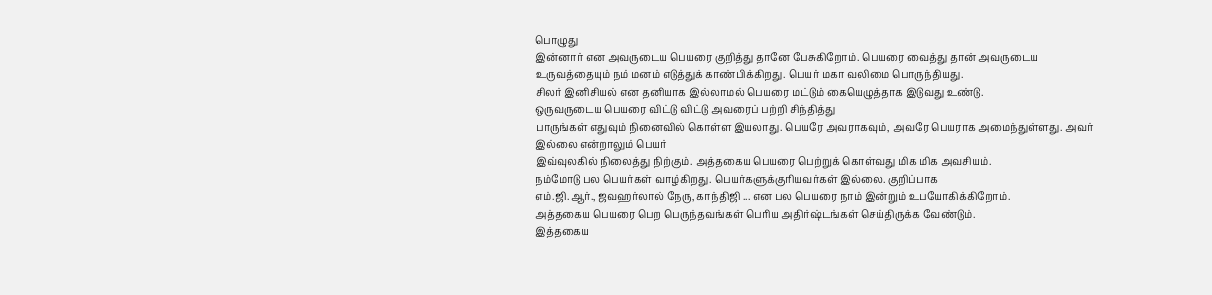பொழுது
இன்னார் என அவருடைய பெயரை குறித்து தானே பேசுகிறோம். பெயரை வைத்து தான் அவருடைய
உருவத்தையும் நம் மனம் எடுத்துக் காண்பிக்கிறது. பெயர் மகா வலிமை பொருந்தியது.
சிலர் இனிசியல் என தனியாக இல்லாமல் பெயரை மட்டும் கையெழுத்தாக இடுவது உண்டு.
ஒருவருடைய பெயரை விட்டு விட்டு அவரைப் பற்றி சிந்தித்து
பாருங்கள் எதுவும் நினைவில் கொள்ள இயலாது. பெயரே அவராகவும், அவரே பெயராக அமைந்துள்ளது. அவர் இல்லை என்றாலும் பெயர்
இவ்வுலகில் நிலைத்து நிற்கும். அத்தகைய பெயரை பெற்றுக் கொள்வது மிக மிக அவசியம்.
நம்மோடு பல பெயர்கள் வாழ்கிறது. பெயர்களுக்குரியவர்கள் இல்லை. குறிப்பாக
எம்.ஜி.ஆர்., ஜவஹர்லால் நேரு, காந்திஜி ... என பல பெயரை நாம் இன்றும் உபயோகிக்கிறோம்.
அத்தகைய பெயரை பெற பெருந்தவங்கள் பெரிய அதிர்ஷ்டங்கள் செய்திருக்க வேண்டும்.
இத்தகைய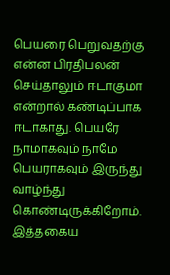பெயரை பெறுவதற்கு என்ன பிரதிபலன் செய்தாலும் ஈடாகுமா என்றால் கண்டிப்பாக
ஈடாகாது. பெயரே நாமாகவும் நாமே பெயராகவும் இருந்து வாழ்ந்து கொண்டிருக்கிறோம்.
இத்தகைய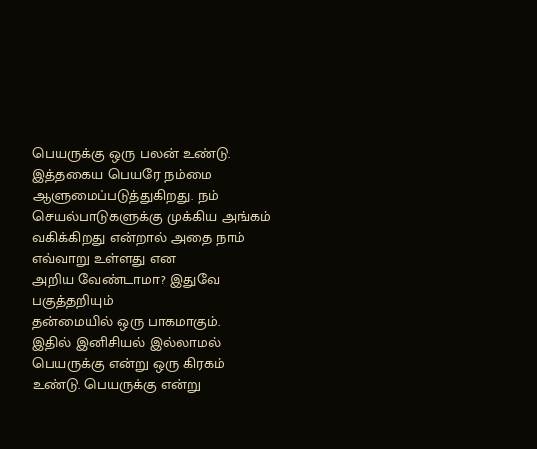பெயருக்கு ஒரு பலன் உண்டு. இத்தகைய பெயரே நம்மை ஆளுமைப்படுத்துகிறது. நம்
செயல்பாடுகளுக்கு முக்கிய அங்கம் வகிக்கிறது என்றால் அதை நாம் எவ்வாறு உள்ளது என
அறிய வேண்டாமா? இதுவே பகுத்தறியும்
தன்மையில் ஒரு பாகமாகும்.
இதில் இனிசியல் இல்லாமல் பெயருக்கு என்று ஒரு கிரகம்
உண்டு. பெயருக்கு என்று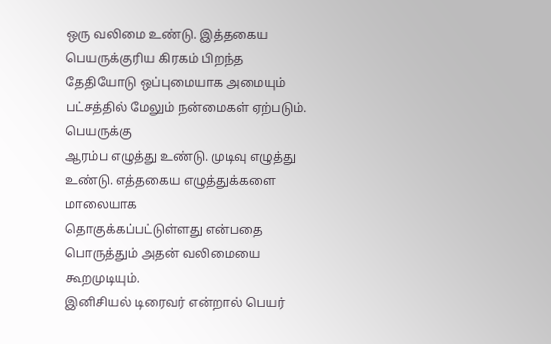ஒரு வலிமை உண்டு. இத்தகைய பெயருக்குரிய கிரகம் பிறந்த
தேதியோடு ஒப்புமையாக அமையும் பட்சத்தில் மேலும் நன்மைகள் ஏற்படும். பெயருக்கு
ஆரம்ப எழுத்து உண்டு. முடிவு எழுத்து உண்டு. எத்தகைய எழுத்துக்களை மாலையாக
தொகுக்கப்பட்டுள்ளது என்பதை பொருத்தும் அதன் வலிமையை கூறமுடியும்.
இனிசியல் டிரைவர் என்றால் பெயர்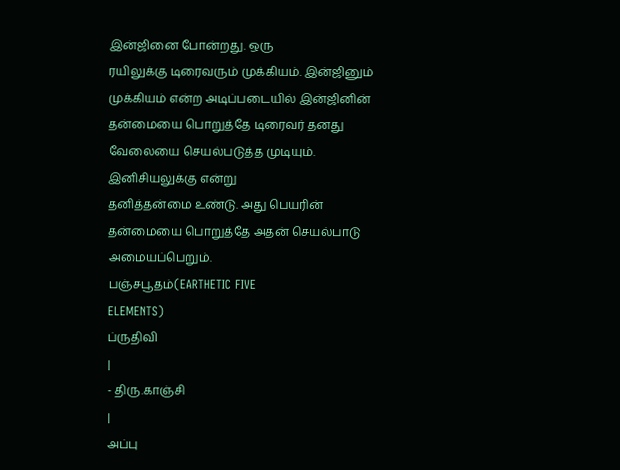இன்ஜினை போன்றது. ஒரு
ரயிலுக்கு டிரைவரும் முக்கியம். இன்ஜினும் முக்கியம் என்ற அடிப்படையில் இன்ஜினின்
தன்மையை பொறுத்தே டிரைவர் தனது வேலையை செயல்படுத்த முடியும். இனிசியலுக்கு என்று
தனித்தன்மை உண்டு. அது பெயரின் தன்மையை பொறுத்தே அதன் செயல்பாடு அமையப்பெறும்.
பஞ்சபூதம்(EARTHETIC FIVE
ELEMENTS)
ப்ருதிவி
|
- திரு.காஞ்சி
|
அப்பு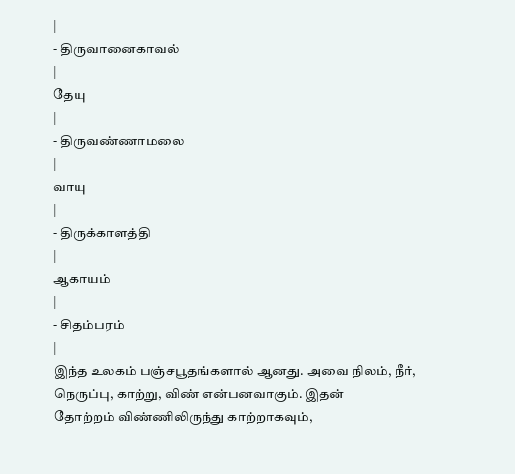|
- திருவானைகாவல்
|
தேயு
|
- திருவண்ணாமலை
|
வாயு
|
- திருக்காளத்தி
|
ஆகாயம்
|
- சிதம்பரம்
|
இந்த உலகம் பஞ்சபூதங்களால் ஆனது. அவை நிலம், நீர், நெருப்பு, காற்று, விண் என்பனவாகும். இதன்
தோற்றம் விண்ணிலிருந்து காற்றாகவும்,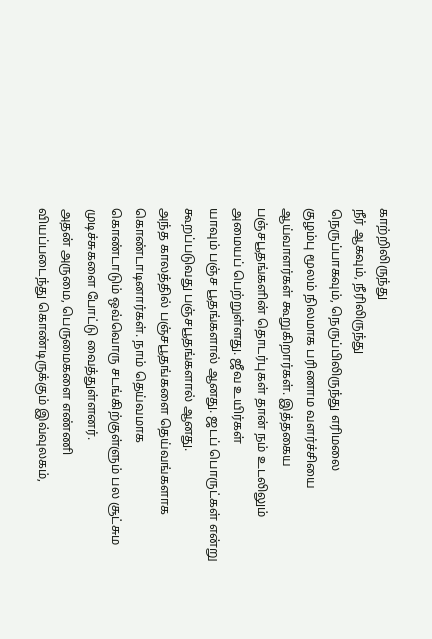காற்றிலிருந்து
நீர் ஆகவும், நீரிலிருந்து
நெருப்பாகவும், நெருப்பிலிருந்து எரிமலை
குழம்பு மூலம் நிலமாக பரிணாம வளர்ச்சியை ஆய்வாளர்கள் கூறுகிறார்கள். இத்தகைய
பஞ்சபூதங்களின் தொடர்புகள் தான் நம் உடலிலும் அமையப் பெற்றுள்ளது. ஜீவ உயிர்கள்
யாவும் பஞ்ச பூதங்களால் ஆனது. ஜடப் பொருட்கள் என்று கூறப்படுவது பஞ்சபூதங்களால் ஆனது.
அந்த காலத்தில் பஞ்சபூதங்களை தெய்வங்களாக கொண்டாடினார்கள். நாம் தெய்வமாக
கொண்டாடும் ஒவ்வொரு சடங்கிற்குள்ளும் பல சூட்சும முடிச்சுகளை போட்டு வைத்துள்ளனர்.
அதன் அருமை, பெருமைகளை எண்ணி
வியப்படைந்து கொண்டிருக்கும் இவ்வுலகம்,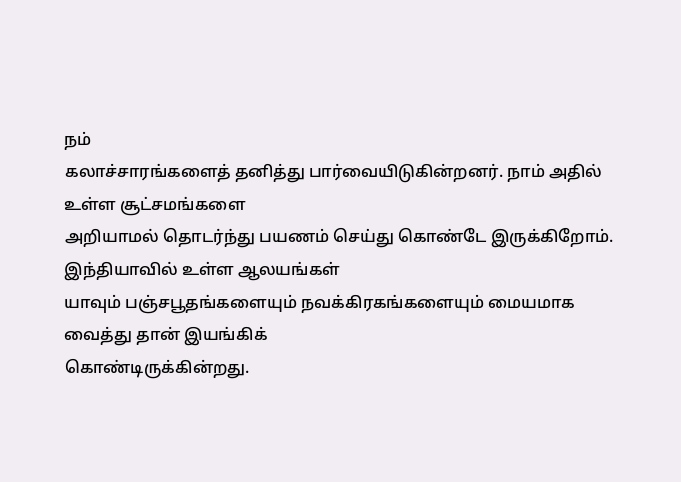நம்
கலாச்சாரங்களைத் தனித்து பார்வையிடுகின்றனர். நாம் அதில் உள்ள சூட்சமங்களை
அறியாமல் தொடர்ந்து பயணம் செய்து கொண்டே இருக்கிறோம். இந்தியாவில் உள்ள ஆலயங்கள்
யாவும் பஞ்சபூதங்களையும் நவக்கிரகங்களையும் மையமாக வைத்து தான் இயங்கிக்
கொண்டிருக்கின்றது.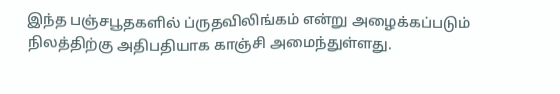இந்த பஞ்சபூதகளில் ப்ருதவிலிங்கம் என்று அழைக்கப்படும்
நிலத்திற்கு அதிபதியாக காஞ்சி அமைந்துள்ளது.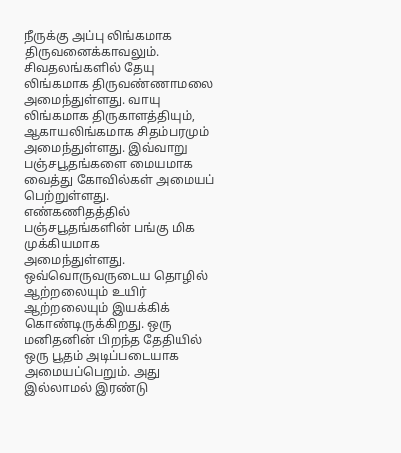நீருக்கு அப்பு லிங்கமாக
திருவனைக்காவலும். சிவதலங்களில் தேயு லிங்கமாக திருவண்ணாமலை அமைந்துள்ளது. வாயு
லிங்கமாக திருகாளத்தியும், ஆகாயலிங்கமாக சிதம்பரமும்
அமைந்துள்ளது. இவ்வாறு பஞ்சபூதங்களை மையமாக வைத்து கோவில்கள் அமையப் பெற்றுள்ளது.
எண்கணிதத்தில் பஞ்சபூதங்களின் பங்கு மிக முக்கியமாக
அமைந்துள்ளது. ஒவ்வொருவருடைய தொழில் ஆற்றலையும் உயிர் ஆற்றலையும் இயக்கிக்
கொண்டிருக்கிறது. ஒரு மனிதனின் பிறந்த தேதியில் ஒரு பூதம் அடிப்படையாக
அமையப்பெறும். அது இல்லாமல் இரண்டு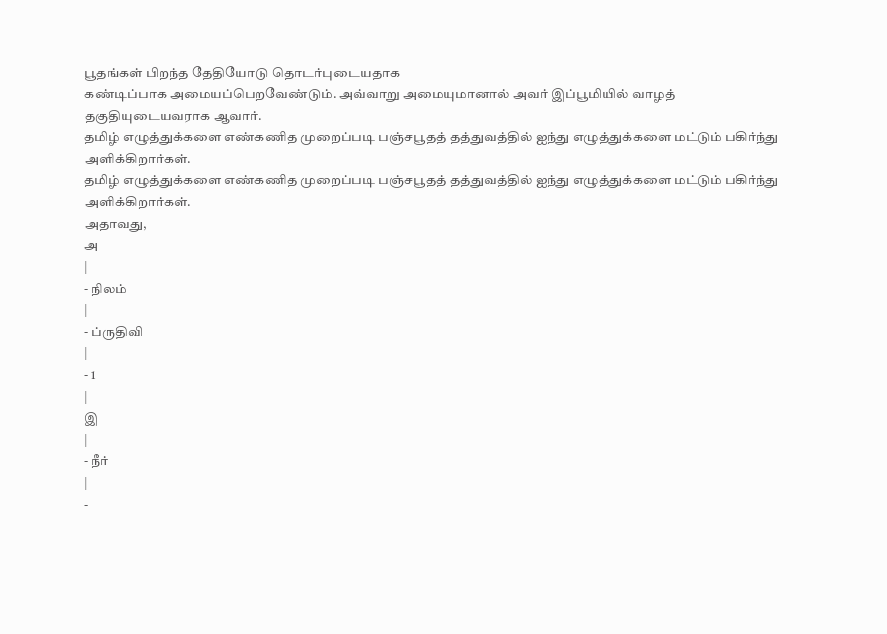பூதங்கள் பிறந்த தேதியோடு தொடர்புடையதாக
கண்டிப்பாக அமையப்பெறவேண்டும். அவ்வாறு அமையுமானால் அவர் இப்பூமியில் வாழத்
தகுதியுடையவராக ஆவார்.
தமிழ் எழுத்துக்களை எண்கணித முறைப்படி பஞ்சபூதத் தத்துவத்தில் ஐந்து எழுத்துக்களை மட்டும் பகிர்ந்து அளிக்கிறார்கள்.
தமிழ் எழுத்துக்களை எண்கணித முறைப்படி பஞ்சபூதத் தத்துவத்தில் ஐந்து எழுத்துக்களை மட்டும் பகிர்ந்து அளிக்கிறார்கள்.
அதாவது,
அ
|
- நிலம்
|
- ப்ருதிவி
|
- 1
|
இ
|
- நீர்
|
-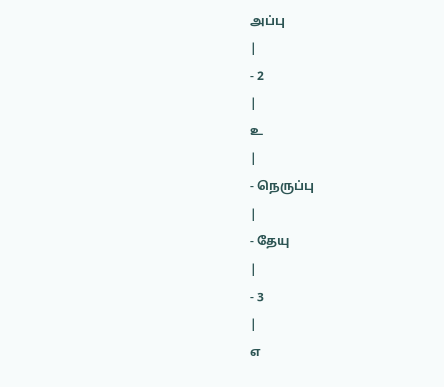அப்பு
|
- 2
|
உ
|
- நெருப்பு
|
- தேயு
|
- 3
|
எ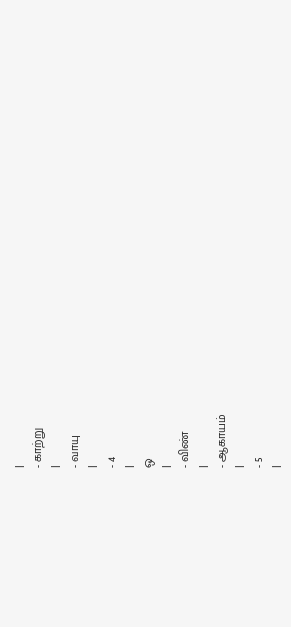|
- காற்று
|
- வாயு
|
- 4
|
ஒ
|
- விண்
|
- ஆகாயம்
|
- 5
|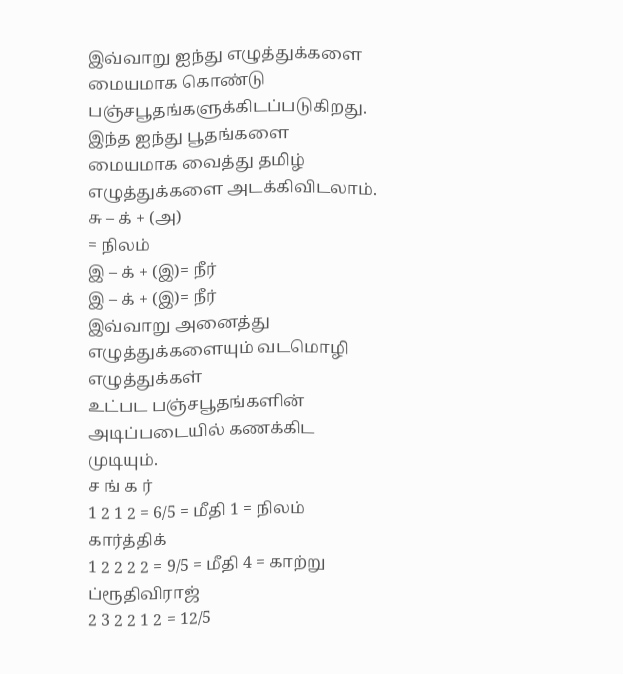இவ்வாறு ஐந்து எழுத்துக்களை மையமாக கொண்டு
பஞ்சபூதங்களுக்கிடப்படுகிறது. இந்த ஐந்து பூதங்களை மையமாக வைத்து தமிழ்
எழுத்துக்களை அடக்கிவிடலாம்.
சு – க் + (அ)
= நிலம்
இ – க் + (இ)= நீர்
இ – க் + (இ)= நீர்
இவ்வாறு அனைத்து எழுத்துக்களையும் வடமொழி எழுத்துக்கள்
உட்பட பஞ்சபூதங்களின் அடிப்படையில் கணக்கிட முடியும்.
ச ங் க ர்
1 2 1 2 = 6/5 = மீதி 1 = நிலம்
கார்த்திக்
1 2 2 2 2 = 9/5 = மீதி 4 = காற்று
ப்ரூதிவிராஜ்
2 3 2 2 1 2 = 12/5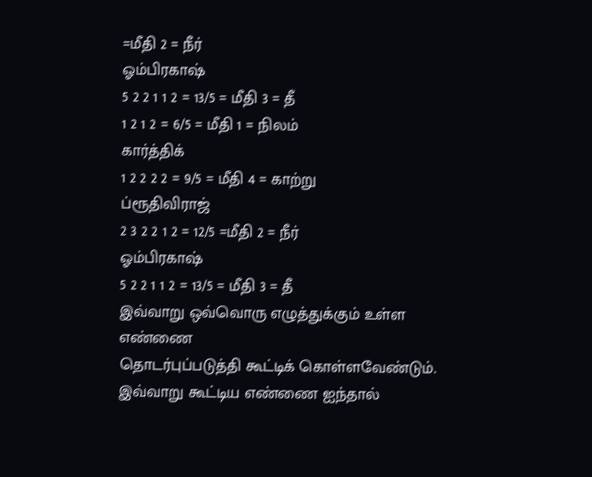=மீதி 2 = நீர்
ஓம்பிரகாஷ்
5 2 2 1 1 2 = 13/5 = மீதி 3 = தீ
1 2 1 2 = 6/5 = மீதி 1 = நிலம்
கார்த்திக்
1 2 2 2 2 = 9/5 = மீதி 4 = காற்று
ப்ரூதிவிராஜ்
2 3 2 2 1 2 = 12/5 =மீதி 2 = நீர்
ஓம்பிரகாஷ்
5 2 2 1 1 2 = 13/5 = மீதி 3 = தீ
இவ்வாறு ஒவ்வொரு எழுத்துக்கும் உள்ள எண்ணை
தொடர்புப்படுத்தி கூட்டிக் கொள்ளவேண்டும். இவ்வாறு கூட்டிய எண்ணை ஐந்தால்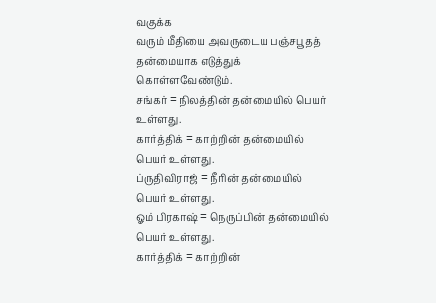வகுக்க
வரும் மீதியை அவருடைய பஞ்சபூதத் தன்மையாக எடுத்துக் கொள்ளவேண்டும்.
சங்கர் = நிலத்தின் தன்மையில் பெயர் உள்ளது.
கார்த்திக் = காற்றின் தன்மையில் பெயர் உள்ளது.
ப்ருதிவிராஜ் = நீரின் தன்மையில் பெயர் உள்ளது.
ஓம் பிரகாஷ் = நெருப்பின் தன்மையில் பெயர் உள்ளது.
கார்த்திக் = காற்றின்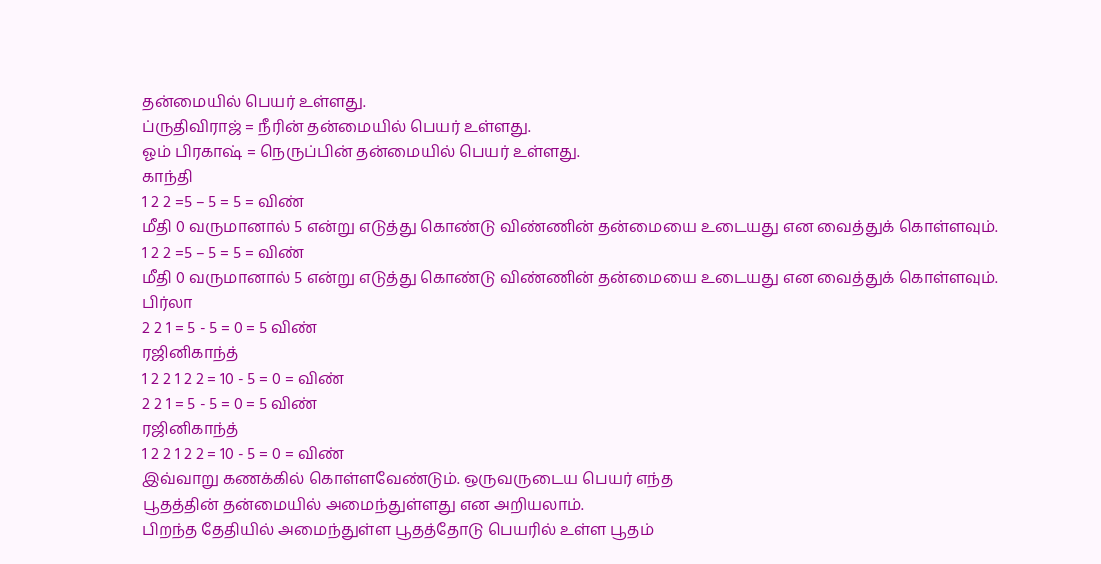தன்மையில் பெயர் உள்ளது.
ப்ருதிவிராஜ் = நீரின் தன்மையில் பெயர் உள்ளது.
ஓம் பிரகாஷ் = நெருப்பின் தன்மையில் பெயர் உள்ளது.
காந்தி
1 2 2 =5 – 5 = 5 = விண்
மீதி 0 வருமானால் 5 என்று எடுத்து கொண்டு விண்ணின் தன்மையை உடையது என வைத்துக் கொள்ளவும்.
1 2 2 =5 – 5 = 5 = விண்
மீதி 0 வருமானால் 5 என்று எடுத்து கொண்டு விண்ணின் தன்மையை உடையது என வைத்துக் கொள்ளவும்.
பிர்லா
2 2 1 = 5 - 5 = 0 = 5 விண்
ரஜினிகாந்த்
1 2 2 1 2 2 = 10 - 5 = 0 = விண்
2 2 1 = 5 - 5 = 0 = 5 விண்
ரஜினிகாந்த்
1 2 2 1 2 2 = 10 - 5 = 0 = விண்
இவ்வாறு கணக்கில் கொள்ளவேண்டும். ஒருவருடைய பெயர் எந்த
பூதத்தின் தன்மையில் அமைந்துள்ளது என அறியலாம்.
பிறந்த தேதியில் அமைந்துள்ள பூதத்தோடு பெயரில் உள்ள பூதம்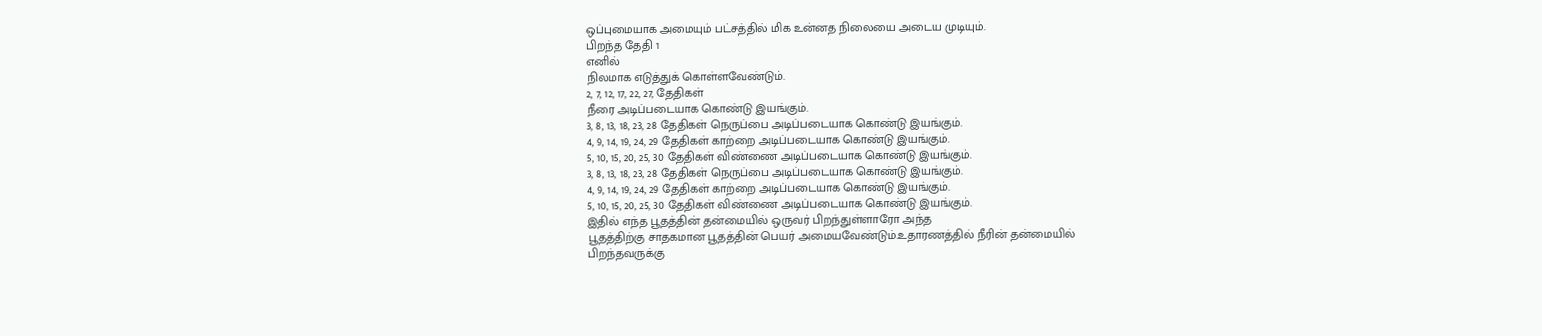ஒப்புமையாக அமையும் பட்சத்தில் மிக உன்னத நிலையை அடைய முடியும்.
பிறந்த தேதி 1
எனில்
நிலமாக எடுத்துக் கொள்ளவேண்டும்.
2, 7, 12, 17, 22, 27, தேதிகள்
நீரை அடிப்படையாக கொண்டு இயங்கும்.
3, 8, 13, 18, 23, 28 தேதிகள் நெருப்பை அடிப்படையாக கொண்டு இயங்கும்.
4, 9, 14, 19, 24, 29 தேதிகள் காற்றை அடிப்படையாக கொண்டு இயங்கும்.
5, 10, 15, 20, 25, 30 தேதிகள் விண்ணை அடிப்படையாக கொண்டு இயங்கும்.
3, 8, 13, 18, 23, 28 தேதிகள் நெருப்பை அடிப்படையாக கொண்டு இயங்கும்.
4, 9, 14, 19, 24, 29 தேதிகள் காற்றை அடிப்படையாக கொண்டு இயங்கும்.
5, 10, 15, 20, 25, 30 தேதிகள் விண்ணை அடிப்படையாக கொண்டு இயங்கும்.
இதில் எந்த பூதத்தின் தன்மையில் ஒருவர் பிறந்துள்ளாரோ அந்த
பூதத்திற்கு சாதகமான பூதத்தின் பெயர் அமையவேண்டும்.உதாரணத்தில் நீரின் தன்மையில்
பிறந்தவருக்கு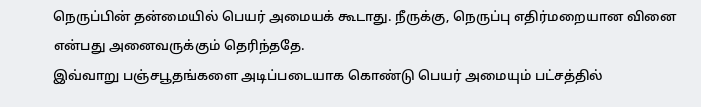நெருப்பின் தன்மையில் பெயர் அமையக் கூடாது. நீருக்கு, நெருப்பு எதிர்மறையான வினை என்பது அனைவருக்கும் தெரிந்ததே.
இவ்வாறு பஞ்சபூதங்களை அடிப்படையாக கொண்டு பெயர் அமையும் பட்சத்தில்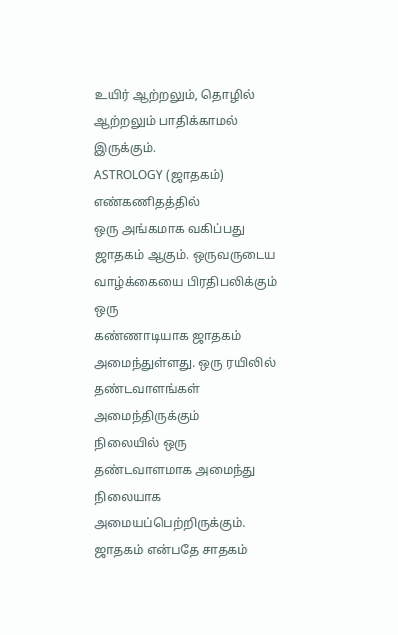உயிர் ஆற்றலும், தொழில் ஆற்றலும் பாதிக்காமல் இருக்கும்.
ASTROLOGY (ஜாதகம்)
எண்கணிதத்தில்
ஒரு அங்கமாக வகிப்பது ஜாதகம் ஆகும். ஒருவருடைய வாழ்க்கையை பிரதிபலிக்கும் ஒரு
கண்ணாடியாக ஜாதகம் அமைந்துள்ளது. ஒரு ரயிலில் தண்டவாளங்கள் அமைந்திருக்கும்
நிலையில் ஒரு தண்டவாளமாக அமைந்து நிலையாக அமையப்பெற்றிருக்கும்.
ஜாதகம் என்பதே சாதகம்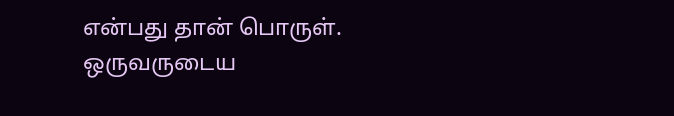என்பது தான் பொருள். ஒருவருடைய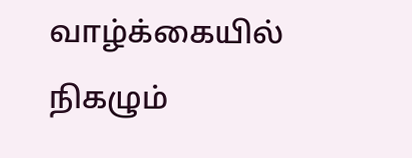வாழ்க்கையில் நிகழும்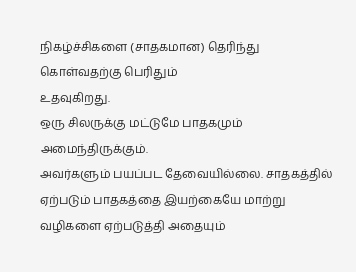நிகழ்ச்சிகளை (சாதகமான) தெரிந்து கொள்வதற்கு பெரிதும்
உதவுகிறது.
ஒரு சிலருக்கு மட்டுமே பாதகமும் அமைந்திருக்கும்.
அவர்களும் பயப்பட தேவையில்லை. சாதகத்தில் ஏற்படும் பாதகத்தை இயற்கையே மாற்று
வழிகளை ஏற்படுத்தி அதையும்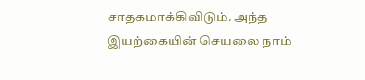சாதகமாக்கிவிடும். அந்த இயற்கையின் செயலை நாம்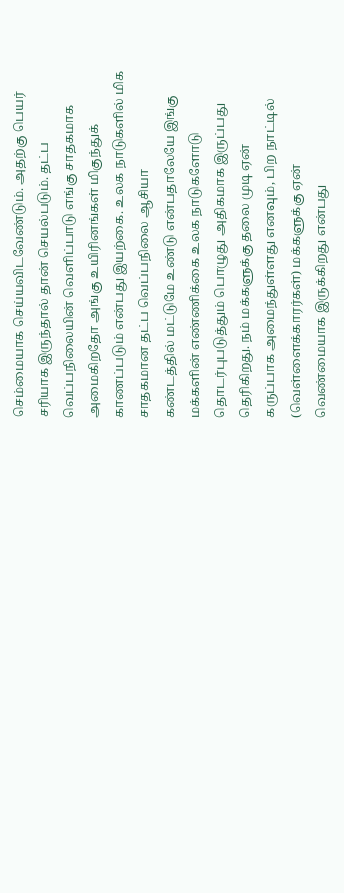செம்மையாக செய்யவிடவேண்டும். அதற்கு பெயர் சரியாக இருந்தால் தான் செயல்படும். தட்ப
வெப்பநிலையின் வெளிப்பாடு எங்கு சாதகமாக அமைகிறதோ அங்கு உயிரினங்கள் மிகுந்துக்
காணப்படும் என்பது இயற்கை. உலக நாடுகளில் மிக சாதகமான தட்ப வெப்பநிலை ஆசியா
கண்டத்தில் மட்டுமே உண்டு என்பதாலேயே இங்கு மக்களின் எண்ணிக்கை உலக நாடுகளோடு
தொடர்புபடுத்தும் பொழுது அதிகமாக இருப்பது தெரிகிறது. நம் மக்களுக்கு தலை முடி ஏன்
கருப்பாக அமைந்துள்ளது எனவும், பிற நாட்டில்
(வெள்ளைக்காரர்கள்) மக்களுக்கு ஏன் வெண்மையாக இருக்கிறது என்பது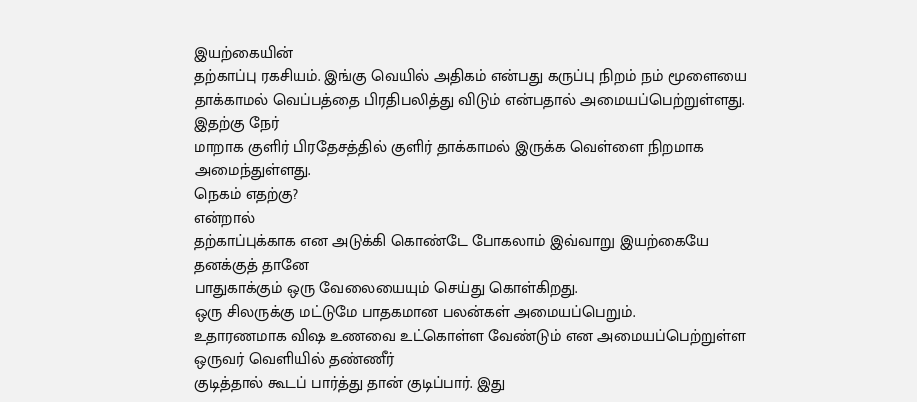இயற்கையின்
தற்காப்பு ரகசியம். இங்கு வெயில் அதிகம் என்பது கருப்பு நிறம் நம் மூளையை
தாக்காமல் வெப்பத்தை பிரதிபலித்து விடும் என்பதால் அமையப்பெற்றுள்ளது. இதற்கு நேர்
மாறாக குளிர் பிரதேசத்தில் குளிர் தாக்காமல் இருக்க வெள்ளை நிறமாக அமைந்துள்ளது.
நெகம் எதற்கு?
என்றால்
தற்காப்புக்காக என அடுக்கி கொண்டே போகலாம் இவ்வாறு இயற்கையே தனக்குத் தானே
பாதுகாக்கும் ஒரு வேலையையும் செய்து கொள்கிறது.
ஒரு சிலருக்கு மட்டுமே பாதகமான பலன்கள் அமையப்பெறும்.
உதாரணமாக விஷ உணவை உட்கொள்ள வேண்டும் என அமையப்பெற்றுள்ள ஒருவர் வெளியில் தண்ணீர்
குடித்தால் கூடப் பார்த்து தான் குடிப்பார். இது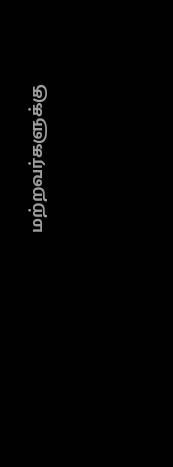மற்றவர்களுக்கு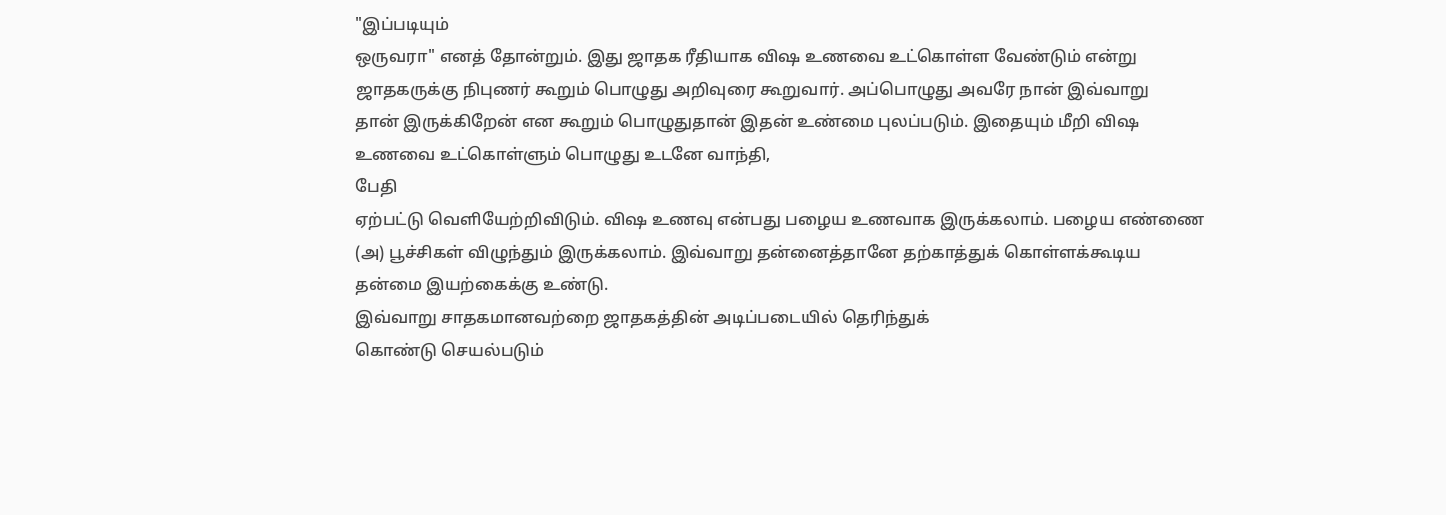"இப்படியும்
ஒருவரா" எனத் தோன்றும். இது ஜாதக ரீதியாக விஷ உணவை உட்கொள்ள வேண்டும் என்று
ஜாதகருக்கு நிபுணர் கூறும் பொழுது அறிவுரை கூறுவார். அப்பொழுது அவரே நான் இவ்வாறு
தான் இருக்கிறேன் என கூறும் பொழுதுதான் இதன் உண்மை புலப்படும். இதையும் மீறி விஷ
உணவை உட்கொள்ளும் பொழுது உடனே வாந்தி,
பேதி
ஏற்பட்டு வெளியேற்றிவிடும். விஷ உணவு என்பது பழைய உணவாக இருக்கலாம். பழைய எண்ணை
(அ) பூச்சிகள் விழுந்தும் இருக்கலாம். இவ்வாறு தன்னைத்தானே தற்காத்துக் கொள்ளக்கூடிய
தன்மை இயற்கைக்கு உண்டு.
இவ்வாறு சாதகமானவற்றை ஜாதகத்தின் அடிப்படையில் தெரிந்துக்
கொண்டு செயல்படும்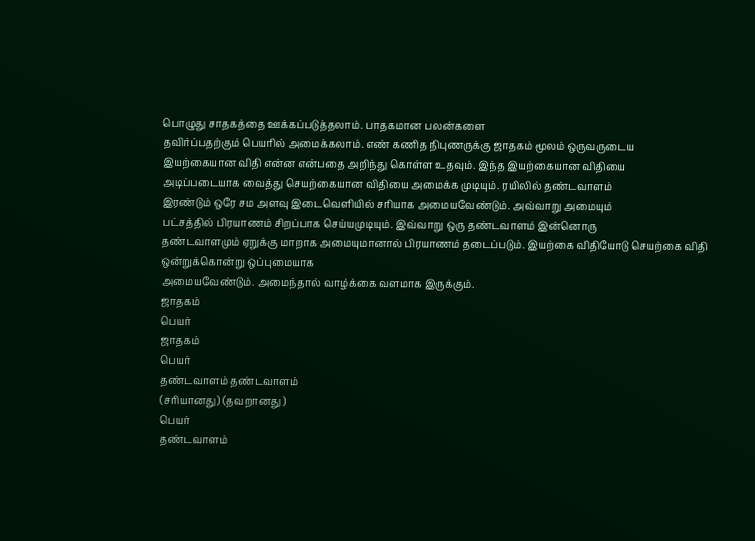பொழுது சாதகத்தை ஊக்கப்படுத்தலாம். பாதகமான பலன்களை
தவிர்ப்பதற்கும் பெயரில் அமைக்கலாம். எண் கணித நிபுணருக்கு ஜாதகம் மூலம் ஒருவருடைய
இயற்கையான விதி என்ன என்பதை அறிந்து கொள்ள உதவும். இந்த இயற்கையான விதியை
அடிப்படையாக வைத்து செயற்கையான விதியை அமைக்க முடியும். ரயிலில் தண்டவாளம்
இரண்டும் ஒரே சம அளவு இடைவெளியில் சரியாக அமையவேண்டும். அவ்வாறு அமையும்
பட்சத்தில் பிரயாணம் சிறப்பாக செய்யமுடியும். இவ்வாறு ஒரு தண்டவாளம் இன்னொரு
தண்டவாளமும் ஏறுக்கு மாறாக அமையுமானால் பிரயாணம் தடைப்படும். இயற்கை விதியோடு செயற்கை விதி ஒன்றுக்கொன்று ஒப்புமையாக
அமையவேண்டும். அமைந்தால் வாழ்க்கை வளமாக இருக்கும்.
ஜாதகம்
பெயர்
ஜாதகம்
பெயர்
தண்டவாளம் தண்டவாளம்
(சரியானது) (தவறானது )
பெயர்
தண்டவாளம்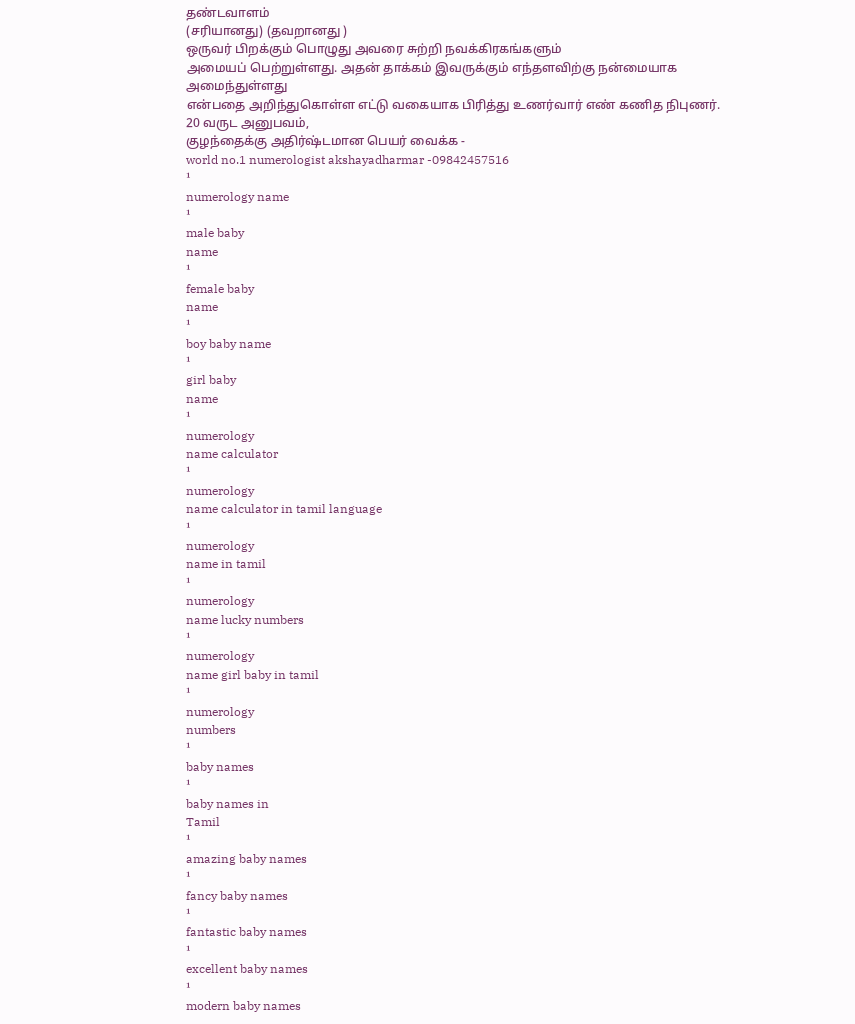தண்டவாளம்
(சரியானது) (தவறானது )
ஒருவர் பிறக்கும் பொழுது அவரை சுற்றி நவக்கிரகங்களும்
அமையப் பெற்றுள்ளது. அதன் தாக்கம் இவருக்கும் எந்தளவிற்கு நன்மையாக அமைந்துள்ளது
என்பதை அறிந்துகொள்ள எட்டு வகையாக பிரித்து உணர்வார் எண் கணித நிபுணர்.
20 வருட அனுபவம்,
குழந்தைக்கு அதிர்ஷ்டமான பெயர் வைக்க -
world no.1 numerologist akshayadharmar -09842457516
¹
numerology name
¹
male baby
name
¹
female baby
name
¹
boy baby name
¹
girl baby
name
¹
numerology
name calculator
¹
numerology
name calculator in tamil language
¹
numerology
name in tamil
¹
numerology
name lucky numbers
¹
numerology
name girl baby in tamil
¹
numerology
numbers
¹
baby names
¹
baby names in
Tamil
¹
amazing baby names
¹
fancy baby names
¹
fantastic baby names
¹
excellent baby names
¹
modern baby names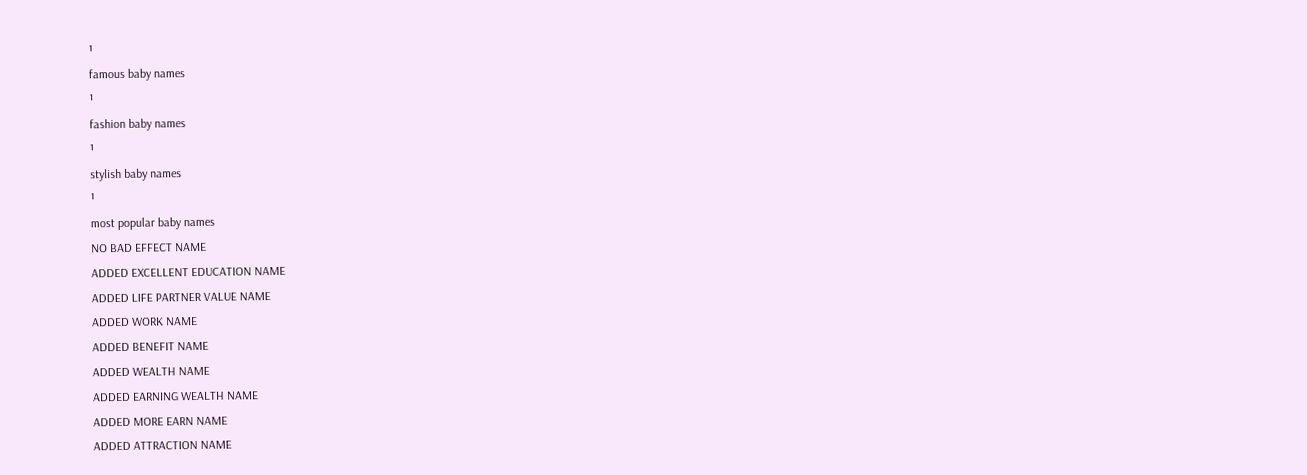¹
famous baby names
¹
fashion baby names
¹
stylish baby names
¹
most popular baby names
NO BAD EFFECT NAME
ADDED EXCELLENT EDUCATION NAME
ADDED LIFE PARTNER VALUE NAME
ADDED WORK NAME
ADDED BENEFIT NAME
ADDED WEALTH NAME
ADDED EARNING WEALTH NAME
ADDED MORE EARN NAME
ADDED ATTRACTION NAME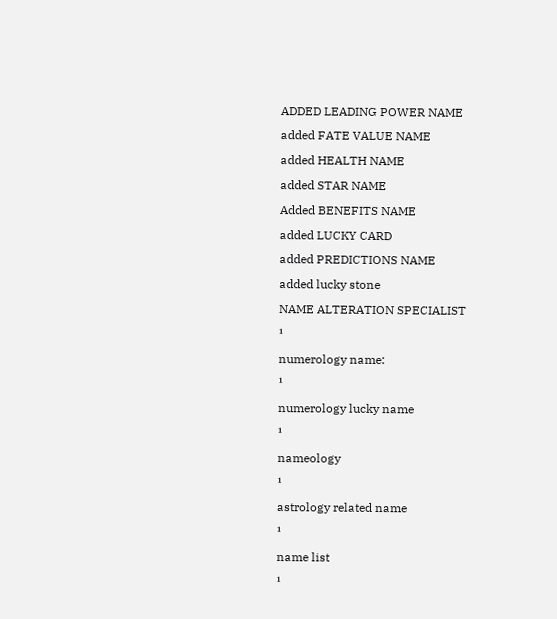ADDED LEADING POWER NAME
added FATE VALUE NAME
added HEALTH NAME
added STAR NAME
Added BENEFITS NAME
added LUCKY CARD
added PREDICTIONS NAME
added lucky stone
NAME ALTERATION SPECIALIST
¹
numerology name:
¹
numerology lucky name
¹
nameology
¹
astrology related name
¹
name list
¹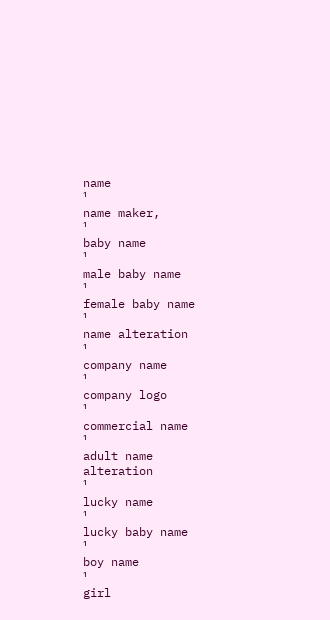name
¹
name maker,
¹
baby name
¹
male baby name
¹
female baby name
¹
name alteration
¹
company name
¹
company logo
¹
commercial name
¹
adult name alteration
¹
lucky name
¹
lucky baby name
¹
boy name
¹
girl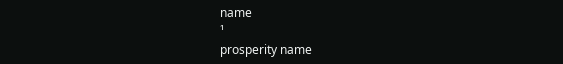name
¹
prosperity name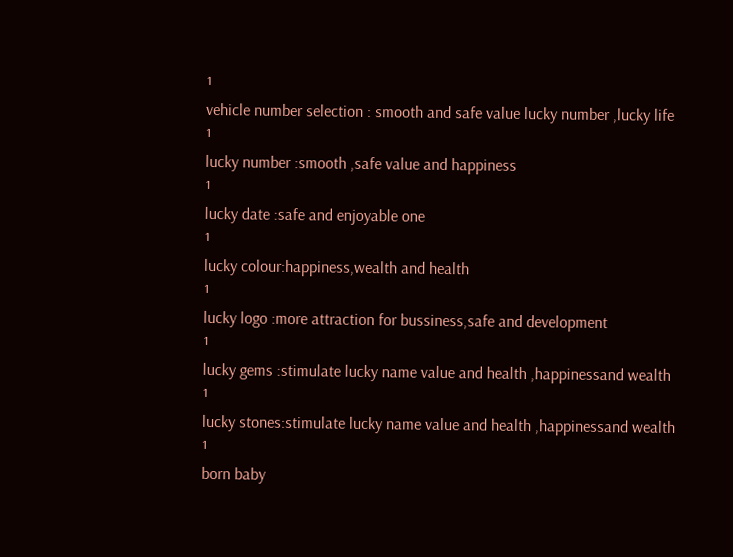¹
vehicle number selection : smooth and safe value lucky number ,lucky life
¹
lucky number :smooth ,safe value and happiness
¹
lucky date :safe and enjoyable one
¹
lucky colour:happiness,wealth and health
¹
lucky logo :more attraction for bussiness,safe and development
¹
lucky gems :stimulate lucky name value and health ,happinessand wealth
¹
lucky stones:stimulate lucky name value and health ,happinessand wealth
¹
born baby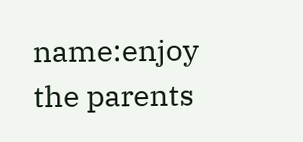name:enjoy the parents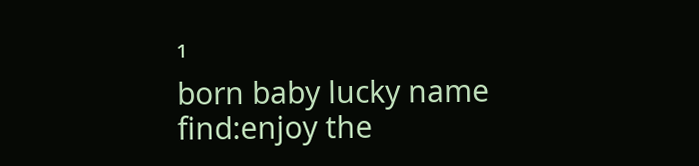¹
born baby lucky name find:enjoy the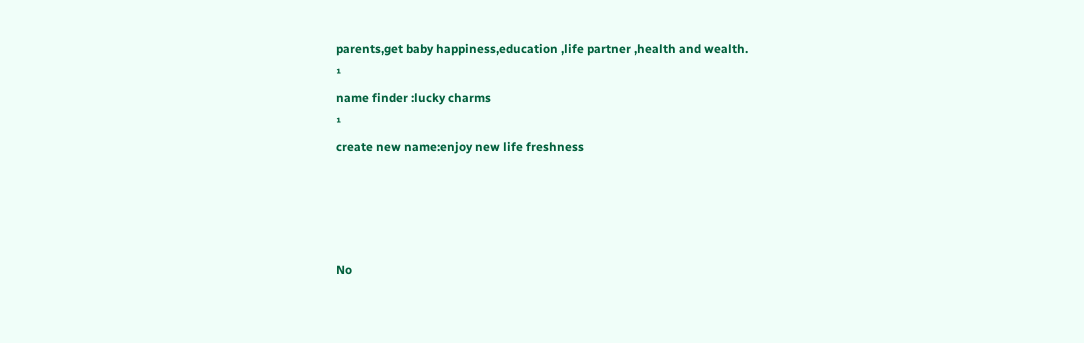parents,get baby happiness,education ,life partner ,health and wealth.
¹
name finder :lucky charms
¹
create new name:enjoy new life freshness




No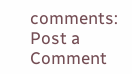comments:
Post a Comment